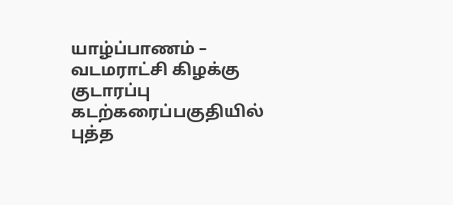யாழ்ப்பாணம் – வடமராட்சி கிழக்கு குடாரப்பு கடற்கரைப்பகுதியில் புத்த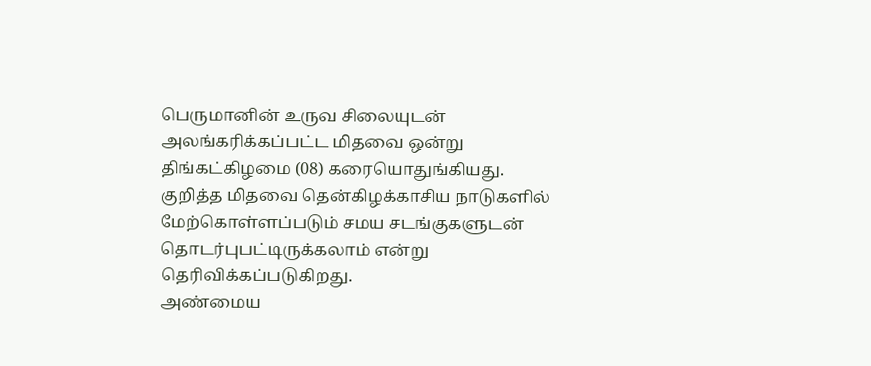பெருமானின் உருவ சிலையுடன் அலங்கரிக்கப்பட்ட மிதவை ஒன்று திங்கட்கிழமை (08) கரையொதுங்கியது.
குறித்த மிதவை தென்கிழக்காசிய நாடுகளில் மேற்கொள்ளப்படும் சமய சடங்குகளுடன் தொடர்புபட்டிருக்கலாம் என்று தெரிவிக்கப்படுகிறது.
அண்மைய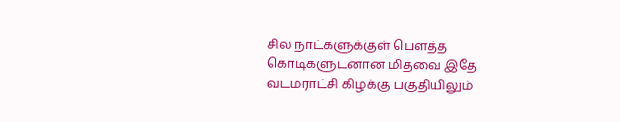சில நாட்களுக்குள் பௌத்த கொடிகளுடனான மிதவை இதே வடமராட்சி கிழக்கு பகுதியிலும்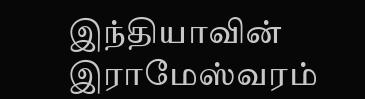இந்தியாவின் இராமேஸ்வரம்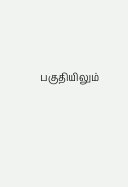பகுதியிலும்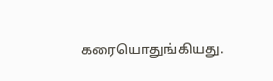கரையொதுங்கியது.